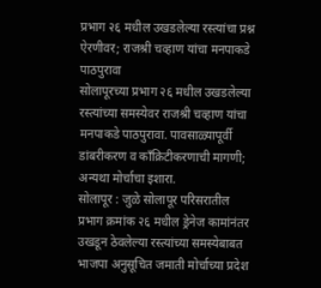प्रभाग २६ मधील उखडलेल्या रस्त्यांचा प्रश्न ऐरणीवर; राजश्री चव्हाण यांचा मनपाकडे पाठपुरावा
सोलापूरच्या प्रभाग २६ मधील उखडलेल्या रस्त्यांच्या समस्येवर राजश्री चव्हाण यांचा मनपाकडे पाठपुरावा. पावसाळ्यापूर्वी डांबरीकरण व काँक्रिटीकरणाची मागणी; अन्यथा मोर्चाचा इशारा.
सोलापूर : जुळे सोलापूर परिसरातील प्रभाग क्रमांक २६ मधील ड्रेनेज कामांनंतर उखडून ठेवलेल्या रस्त्यांच्या समस्येबाबत भाजपा अनुसूचित जमाती मोर्चाच्या प्रदेश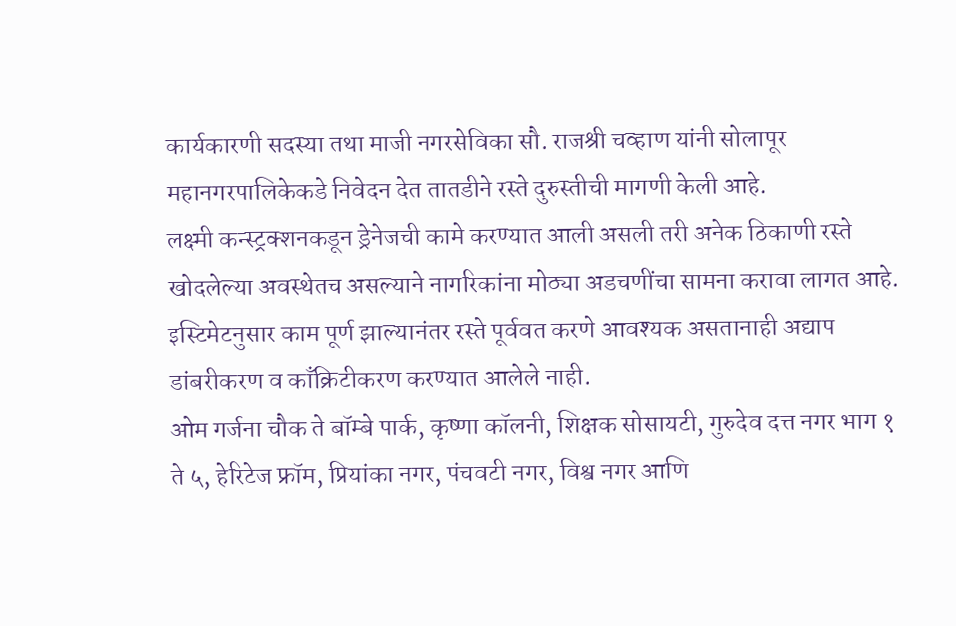कार्यकारणी सदस्या तथा माजी नगरसेविका सौ. राजश्री चव्हाण यांनी सोलापूर महानगरपालिकेकडे निवेदन देत तातडीने रस्ते दुरुस्तीची मागणी केली आहे.
लक्ष्मी कन्स्ट्रक्शनकडून ड्रेनेजची कामे करण्यात आली असली तरी अनेक ठिकाणी रस्ते खोदलेल्या अवस्थेतच असल्याने नागरिकांना मोठ्या अडचणींचा सामना करावा लागत आहे. इस्टिमेटनुसार काम पूर्ण झाल्यानंतर रस्ते पूर्ववत करणे आवश्यक असतानाही अद्याप डांबरीकरण व काँक्रिटीकरण करण्यात आलेले नाही.
ओम गर्जना चौक ते बॉम्बे पार्क, कृष्णा कॉलनी, शिक्षक सोसायटी, गुरुदेव दत्त नगर भाग १ ते ५, हेरिटेज फ्रॉम, प्रियांका नगर, पंचवटी नगर, विश्व नगर आणि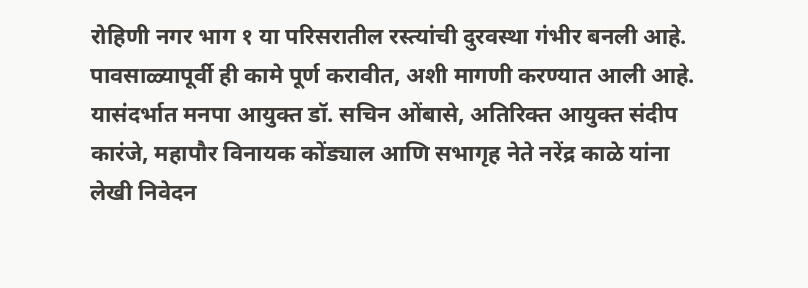रोहिणी नगर भाग १ या परिसरातील रस्त्यांची दुरवस्था गंभीर बनली आहे. पावसाळ्यापूर्वी ही कामे पूर्ण करावीत, अशी मागणी करण्यात आली आहे.
यासंदर्भात मनपा आयुक्त डॉ. सचिन ओंबासे, अतिरिक्त आयुक्त संदीप कारंजे, महापौर विनायक कोंड्याल आणि सभागृह नेते नरेंद्र काळे यांना लेखी निवेदन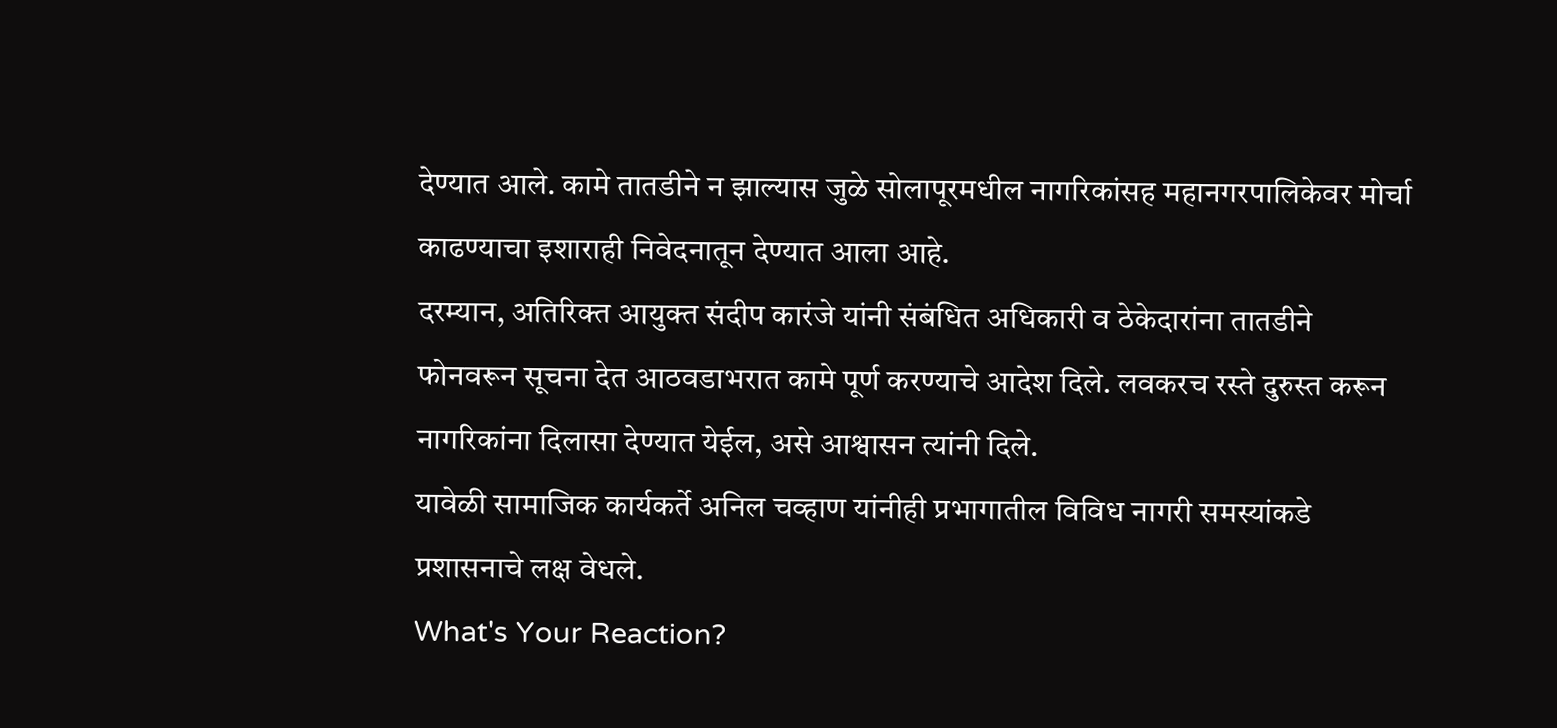देण्यात आले. कामे तातडीने न झाल्यास जुळे सोलापूरमधील नागरिकांसह महानगरपालिकेवर मोर्चा काढण्याचा इशाराही निवेदनातून देण्यात आला आहे.
दरम्यान, अतिरिक्त आयुक्त संदीप कारंजे यांनी संबंधित अधिकारी व ठेकेदारांना तातडीने फोनवरून सूचना देत आठवडाभरात कामे पूर्ण करण्याचे आदेश दिले. लवकरच रस्ते दुरुस्त करून नागरिकांना दिलासा देण्यात येईल, असे आश्वासन त्यांनी दिले.
यावेळी सामाजिक कार्यकर्ते अनिल चव्हाण यांनीही प्रभागातील विविध नागरी समस्यांकडे प्रशासनाचे लक्ष वेधले.
What's Your Reaction?